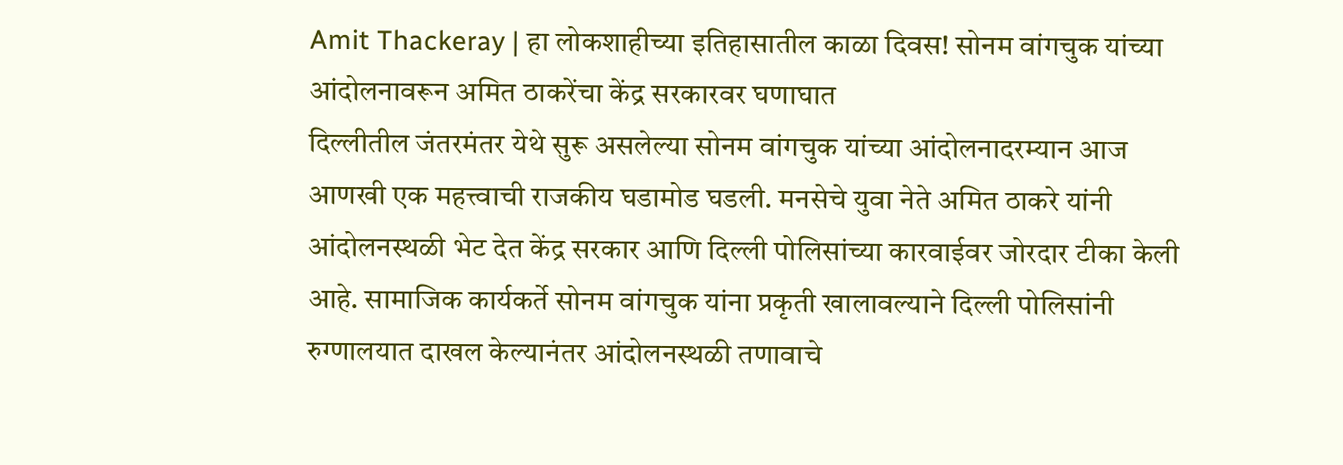Amit Thackeray | हा लोकशाहीच्या इतिहासातील काळा दिवस! सोनम वांगचुक यांच्या आंदोलनावरून अमित ठाकरेंचा केंद्र सरकारवर घणाघात
दिल्लीतील जंतरमंतर येथे सुरू असलेल्या सोनम वांगचुक यांच्या आंदोलनादरम्यान आज आणखी एक महत्त्वाची राजकीय घडामोड घडली. मनसेचे युवा नेते अमित ठाकरे यांनी आंदोलनस्थळी भेट देत केंद्र सरकार आणि दिल्ली पोलिसांच्या कारवाईवर जोरदार टीका केली आहे. सामाजिक कार्यकर्ते सोनम वांगचुक यांना प्रकृती खालावल्याने दिल्ली पोलिसांनी रुग्णालयात दाखल केल्यानंतर आंदोलनस्थळी तणावाचे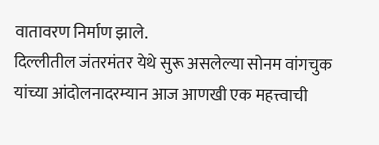वातावरण निर्माण झाले.
दिल्लीतील जंतरमंतर येथे सुरू असलेल्या सोनम वांगचुक यांच्या आंदोलनादरम्यान आज आणखी एक महत्त्वाची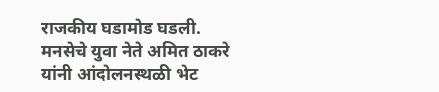राजकीय घडामोड घडली. मनसेचे युवा नेते अमित ठाकरे यांनी आंदोलनस्थळी भेट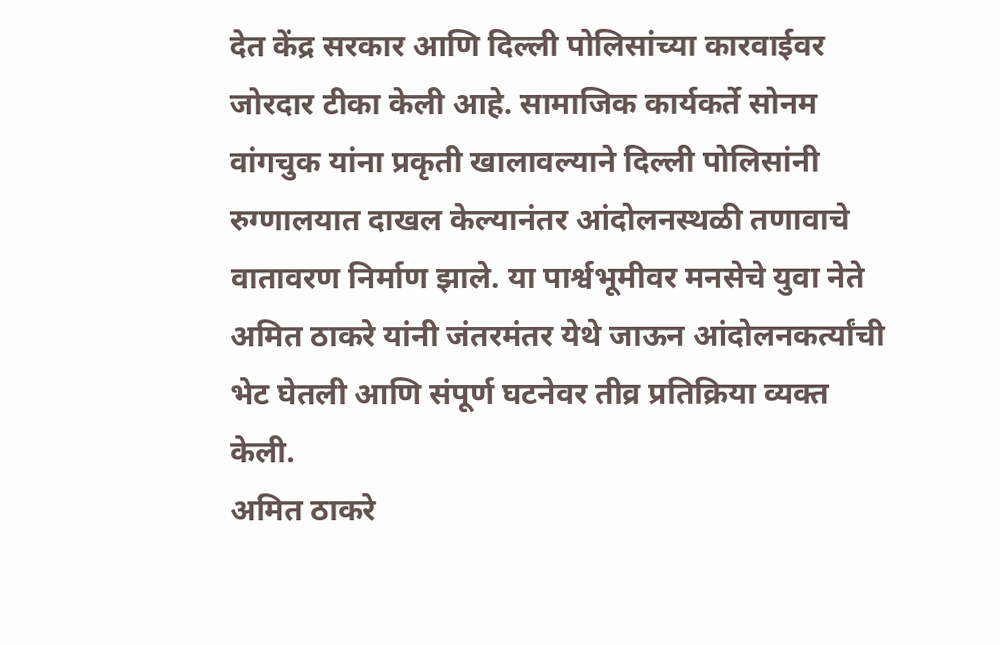देत केंद्र सरकार आणि दिल्ली पोलिसांच्या कारवाईवर जोरदार टीका केली आहे. सामाजिक कार्यकर्ते सोनम वांगचुक यांना प्रकृती खालावल्याने दिल्ली पोलिसांनी रुग्णालयात दाखल केल्यानंतर आंदोलनस्थळी तणावाचे वातावरण निर्माण झाले. या पार्श्वभूमीवर मनसेचे युवा नेते अमित ठाकरे यांनी जंतरमंतर येथे जाऊन आंदोलनकर्त्यांची भेट घेतली आणि संपूर्ण घटनेवर तीव्र प्रतिक्रिया व्यक्त केली.
अमित ठाकरे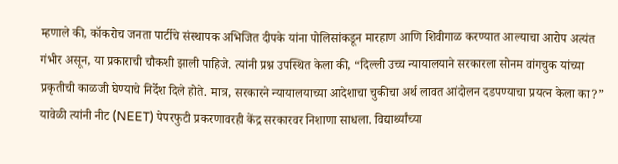म्हणाले की, कॉकरोच जनता पार्टीचे संस्थापक अभिजित दीपके यांना पोलिसांकडून मारहाण आणि शिवीगाळ करण्यात आल्याचा आरोप अत्यंत गंभीर असून, या प्रकाराची चौकशी झाली पाहिजे. त्यांनी प्रश्न उपस्थित केला की, “दिल्ली उच्च न्यायालयाने सरकारला सोनम वांगचुक यांच्या प्रकृतीची काळजी घेण्याचे निर्देश दिले होते. मात्र, सरकारने न्यायालयाच्या आदेशाचा चुकीचा अर्थ लावत आंदोलन दडपण्याचा प्रयत्न केला का?” यावेळी त्यांनी नीट (NEET) पेपरफुटी प्रकरणावरही केंद्र सरकारवर निशाणा साधला. विद्यार्थ्यांच्या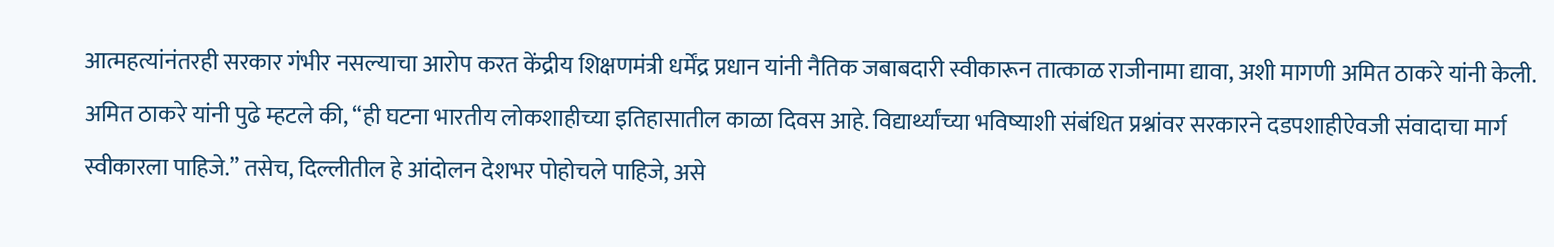आत्महत्यांनंतरही सरकार गंभीर नसल्याचा आरोप करत केंद्रीय शिक्षणमंत्री धर्मेंद्र प्रधान यांनी नैतिक जबाबदारी स्वीकारून तात्काळ राजीनामा द्यावा, अशी मागणी अमित ठाकरे यांनी केली.
अमित ठाकरे यांनी पुढे म्हटले की, “ही घटना भारतीय लोकशाहीच्या इतिहासातील काळा दिवस आहे. विद्यार्थ्यांच्या भविष्याशी संबंधित प्रश्नांवर सरकारने दडपशाहीऐवजी संवादाचा मार्ग स्वीकारला पाहिजे.” तसेच, दिल्लीतील हे आंदोलन देशभर पोहोचले पाहिजे, असे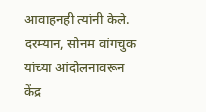आवाहनही त्यांनी केले. दरम्यान, सोनम वांगचुक यांच्या आंदोलनावरून केंद्र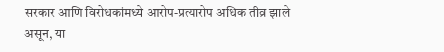सरकार आणि विरोधकांमध्ये आरोप-प्रत्यारोप अधिक तीव्र झाले असून, या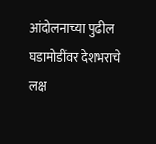आंदोलनाच्या पुढील घडामोडींवर देशभराचे लक्ष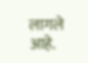लागले आहे.